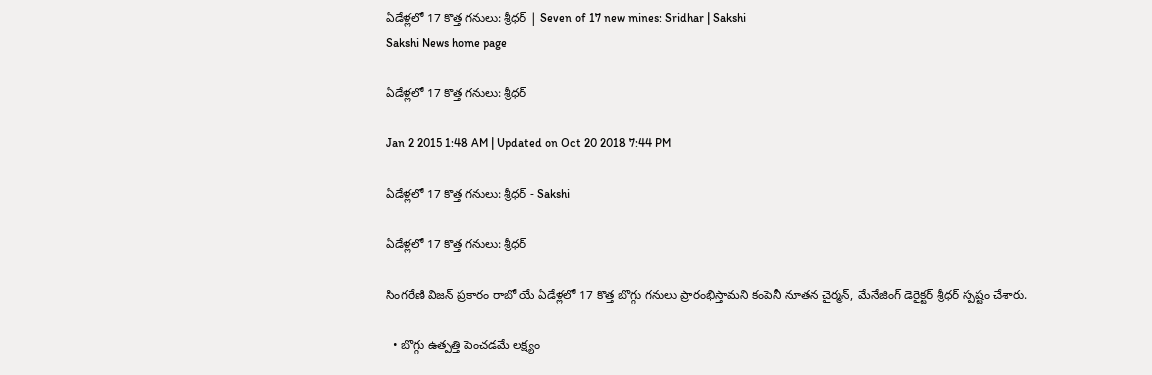ఏడేళ్లలో 17 కొత్త గనులు: శ్రీధర్ | Seven of 17 new mines: Sridhar | Sakshi
Sakshi News home page

ఏడేళ్లలో 17 కొత్త గనులు: శ్రీధర్

Jan 2 2015 1:48 AM | Updated on Oct 20 2018 7:44 PM

ఏడేళ్లలో 17 కొత్త గనులు: శ్రీధర్ - Sakshi

ఏడేళ్లలో 17 కొత్త గనులు: శ్రీధర్

సింగరేణి విజన్ ప్రకారం రాబో యే ఏడేళ్లలో 17 కొత్త బొగ్గు గనులు ప్రారంభిస్తామని కంపెనీ నూతన చైర్మన్, మేనేజింగ్ డెరైక్టర్ శ్రీధర్ స్పష్టం చేశారు.

  • బొగ్గు ఉత్పత్తి పెంచడమే లక్ష్యం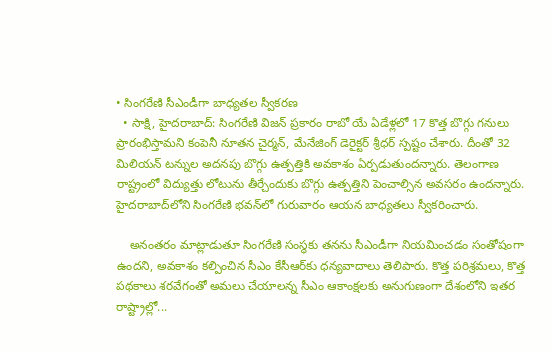• సింగరేణి సీఎండీగా బాధ్యతల స్వీకరణ
  • సాక్షి, హైదరాబాద్: సింగరేణి విజన్ ప్రకారం రాబో యే ఏడేళ్లలో 17 కొత్త బొగ్గు గనులు ప్రారంభిస్తామని కంపెనీ నూతన చైర్మన్, మేనేజింగ్ డెరైక్టర్ శ్రీధర్ స్పష్టం చేశారు. దీంతో 32 మిలియన్ టన్నుల అదనపు బొగ్గు ఉత్పత్తికి అవకాశం ఏర్పడుతుందన్నారు. తెలంగాణ రాష్ట్రంలో విద్యుత్తు లోటును తీర్చేందుకు బొగ్గు ఉత్పత్తిని పెంచాల్సిన అవసరం ఉందన్నారు. హైదరాబాద్‌లోని సింగరేణి భవన్‌లో గురువారం ఆయన బాధ్యతలు స్వీకరించారు.

    అనంతరం మాట్లాడుతూ సింగరేణి సంస్థకు తనను సీఎండీగా నియమించడం సంతోషంగా ఉందని, అవకాశం కల్పించిన సీఎం కేసీఆర్‌కు ధన్యవాదాలు తెలిపారు. కొత్త పరిశ్రమలు, కొత్త పథకాలు శరవేగంతో అమలు చేయాలన్న సీఎం ఆకాంక్షలకు అనుగుణంగా దేశంలోని ఇతర రాష్ట్రాల్లో...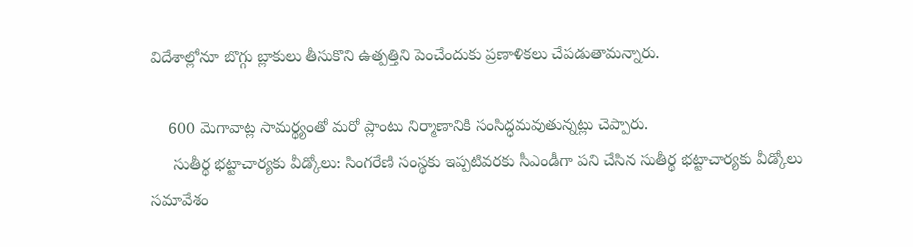విదేశాల్లోనూ బొగ్గు బ్లాకులు తీసుకొని ఉత్పత్తిని పెంచేందుకు ప్రణాళికలు చేపడుతామన్నారు.

    600 మెగావాట్ల సామర్థ్యంతో మరో ప్లాంటు నిర్మాణానికి సంసిద్ధమవుతున్నట్లు చెప్పారు.
     సుతీర్థ భట్టాచార్యకు వీడ్కోలు: సింగరేణి సంస్థకు ఇప్పటివరకు సీఎండీగా పని చేసిన సుతీర్థ భట్టాచార్యకు వీడ్కోలు సమావేశం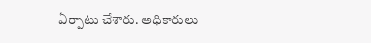ఏర్పాటు చేశారు. అధికారులు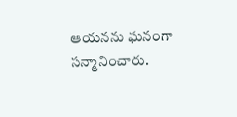ఆయనను ఘనంగా సన్మానించారు.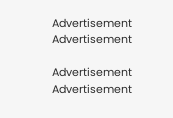Advertisement
Advertisement

Advertisement
Advertisement